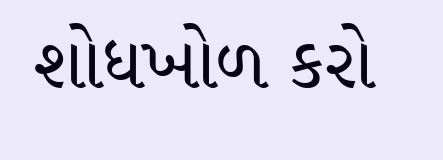શોધખોળ કરો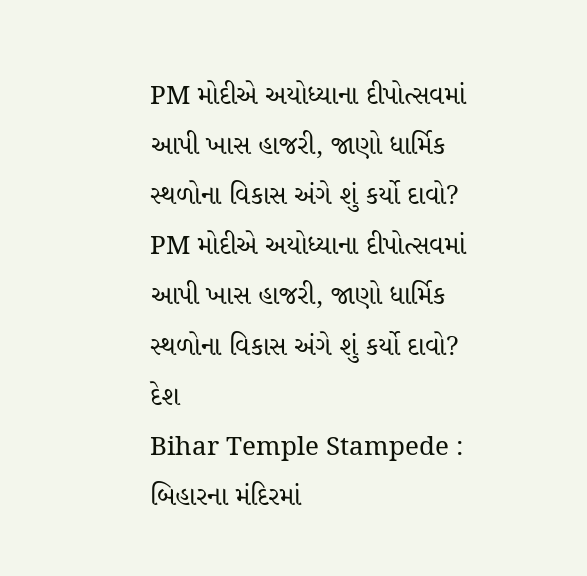PM મોદીએ અયોધ્યાના દીપોત્સવમાં આપી ખાસ હાજરી, જાણો ધાર્મિક સ્થળોના વિકાસ અંગે શું કર્યો દાવો?
PM મોદીએ અયોધ્યાના દીપોત્સવમાં આપી ખાસ હાજરી, જાણો ધાર્મિક સ્થળોના વિકાસ અંગે શું કર્યો દાવો?
દેશ
Bihar Temple Stampede : બિહારના મંદિરમાં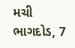મચી ભાગદોડ, 7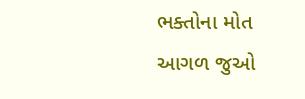ભક્તોના મોત
આગળ જુઓ